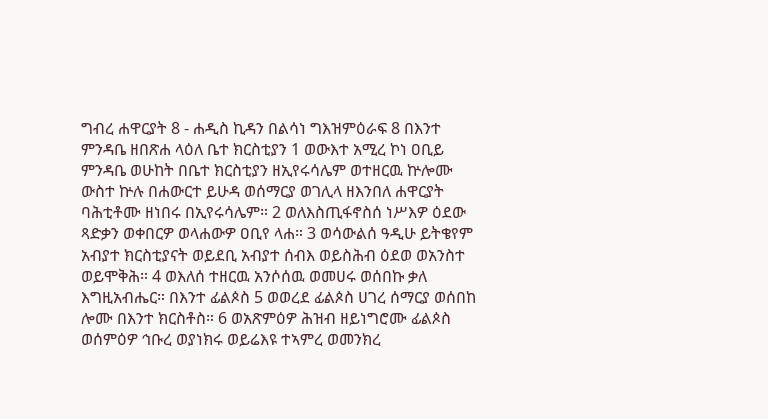ግብረ ሐዋርያት 8 - ሐዲስ ኪዳን በልሳነ ግእዝምዕራፍ 8 በእንተ ምንዳቤ ዘበጽሐ ላዕለ ቤተ ክርስቲያን 1 ወውእተ አሚረ ኮነ ዐቢይ ምንዳቤ ወሁከት በቤተ ክርስቲያን ዘኢየሩሳሌም ወተዘርዉ ኵሎሙ ውስተ ኵሉ በሐውርተ ይሁዳ ወሰማርያ ወገሊላ ዘእንበለ ሐዋርያት ባሕቲቶሙ ዘነበሩ በኢየሩሳሌም። 2 ወለእስጢፋኖስሰ ነሥእዎ ዕደው ጻድቃን ወቀበርዎ ወላሐውዎ ዐቢየ ላሐ። 3 ወሳውልሰ ዓዲሁ ይትቄየም አብያተ ክርስቲያናት ወይደቢ አብያተ ሰብእ ወይስሕብ ዕደወ ወአንስተ ወይሞቅሕ። 4 ወእለሰ ተዘርዉ አንሶሰዉ ወመሀሩ ወሰበኩ ቃለ እግዚአብሔር። በእንተ ፊልጶስ 5 ወወረደ ፊልጶስ ሀገረ ሰማርያ ወሰበከ ሎሙ በእንተ ክርስቶስ። 6 ወአጽምዕዎ ሕዝብ ዘይነግሮሙ ፊልጶስ ወሰምዕዎ ኅቡረ ወያነክሩ ወይሬእዩ ተኣምረ ወመንክረ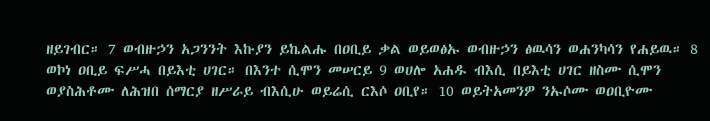ዘይገብር። 7 ወብዙኃን አጋንንት እኩያን ይኬልሑ በዐቢይ ቃል ወይወፅኡ ወብዙኃን ፅዉሳን ወሐንካሳን የሐይዉ። 8 ወኮነ ዐቢይ ፍሥሓ በይእቲ ሀገር። በእንተ ሲሞን መሠርይ 9 ወሀሎ አሐዱ ብእሲ በይእቲ ሀገር ዘስሙ ሲሞን ወያስሕቶሙ ለሕዝበ ሰማርያ ዘሥራይ ብእሲሁ ወይሬሲ ርእሶ ዐቢየ። 10 ወይትአመንዎ ንኡሶሙ ወዐቢዮሙ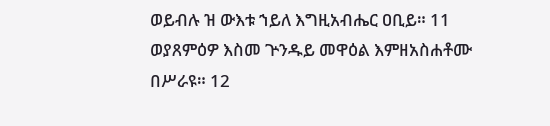ወይብሉ ዝ ውእቱ ኀይለ እግዚአብሔር ዐቢይ። 11 ወያጸምዕዎ እስመ ጕንዱይ መዋዕል እምዘአስሐቶሙ በሥራዩ። 12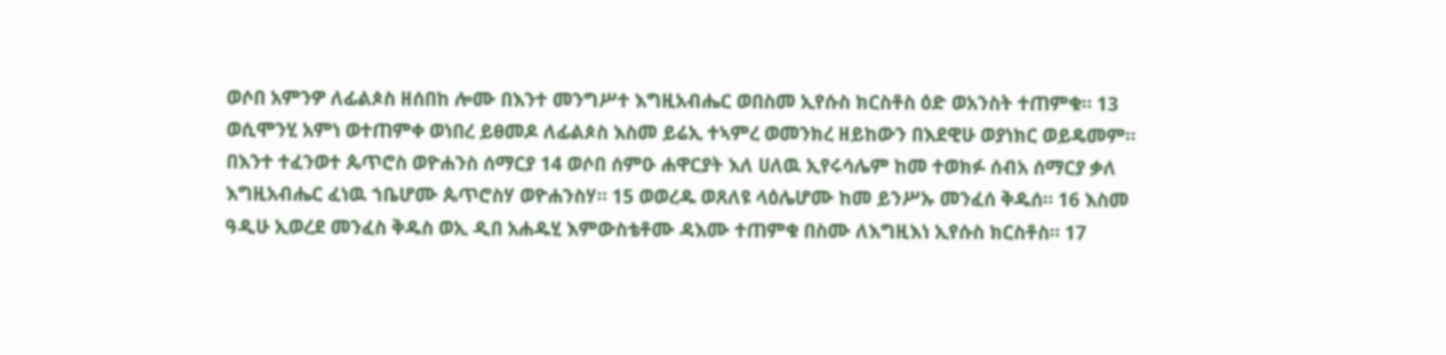ወሶበ አምንዎ ለፊልጶስ ዘሰበከ ሎሙ በእንተ መንግሥተ እግዚአብሔር ወበስመ ኢየሱስ ክርስቶስ ዕድ ወአንስት ተጠምቁ። 13 ወሲሞንሂ አምነ ወተጠምቀ ወነበረ ይፀመዶ ለፊልጶስ እስመ ይሬኢ ተኣምረ ወመንክረ ዘይከውን በእደዊሁ ወያነክር ወይዴመም። በእንተ ተፈንወተ ጴጥሮስ ወዮሐንስ ሰማርያ 14 ወሶበ ሰምዑ ሐዋርያት እለ ሀለዉ ኢየሩሳሌም ከመ ተወክፉ ሰብአ ሰማርያ ቃለ እግዚአብሔር ፈነዉ ኀቤሆሙ ጴጥሮስሃ ወዮሐንስሃ። 15 ወወረዱ ወጸለዩ ላዕሌሆሙ ከመ ይንሥኡ መንፈሰ ቅዱሰ። 16 እስመ ዓዲሁ ኢወረደ መንፈስ ቅዱስ ወኢ ዲበ አሐዱሂ እምውስቴቶሙ ዳእሙ ተጠምቁ በስሙ ለእግዚእነ ኢየሱስ ክርስቶስ። 17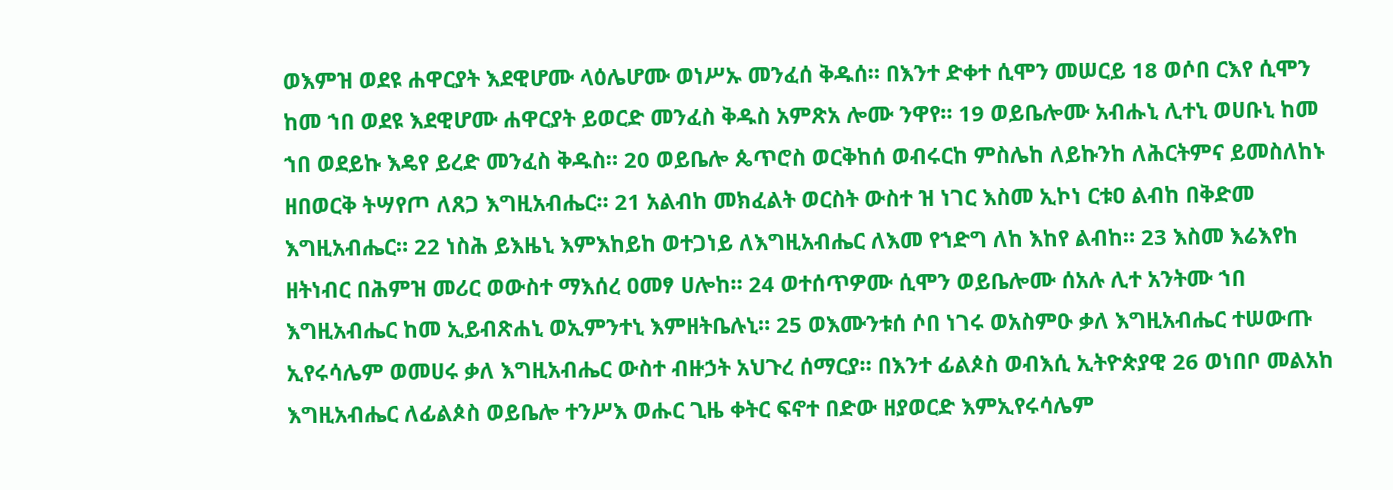ወእምዝ ወደዩ ሐዋርያት እደዊሆሙ ላዕሌሆሙ ወነሥኡ መንፈሰ ቅዱሰ። በእንተ ድቀተ ሲሞን መሠርይ 18 ወሶበ ርእየ ሲሞን ከመ ኀበ ወደዩ እደዊሆሙ ሐዋርያት ይወርድ መንፈስ ቅዱስ አምጽአ ሎሙ ንዋየ። 19 ወይቤሎሙ አብሑኒ ሊተኒ ወሀቡኒ ከመ ኀበ ወደይኩ እዴየ ይረድ መንፈስ ቅዱስ። 20 ወይቤሎ ጴጥሮስ ወርቅከሰ ወብሩርከ ምስሌከ ለይኩንከ ለሕርትምና ይመስለከኑ ዘበወርቅ ትሣየጦ ለጸጋ እግዚአብሔር። 21 አልብከ መክፈልት ወርስት ውስተ ዝ ነገር እስመ ኢኮነ ርቱዐ ልብከ በቅድመ እግዚአብሔር። 22 ነስሕ ይእዜኒ እምእከይከ ወተጋነይ ለእግዚአብሔር ለእመ የኀድግ ለከ እከየ ልብከ። 23 እስመ እሬእየከ ዘትነብር በሕምዝ መሪር ወውስተ ማእሰረ ዐመፃ ሀሎከ። 24 ወተሰጥዎሙ ሲሞን ወይቤሎሙ ሰአሉ ሊተ አንትሙ ኀበ እግዚአብሔር ከመ ኢይብጽሐኒ ወኢምንተኒ እምዘትቤሉኒ። 25 ወእሙንቱሰ ሶበ ነገሩ ወአስምዑ ቃለ እግዚአብሔር ተሠውጡ ኢየሩሳሌም ወመሀሩ ቃለ እግዚአብሔር ውስተ ብዙኃት አህጉረ ሰማርያ። በእንተ ፊልጶስ ወብእሲ ኢትዮጵያዊ 26 ወነበቦ መልአከ እግዚአብሔር ለፊልጶስ ወይቤሎ ተንሥእ ወሑር ጊዜ ቀትር ፍኖተ በድው ዘያወርድ እምኢየሩሳሌም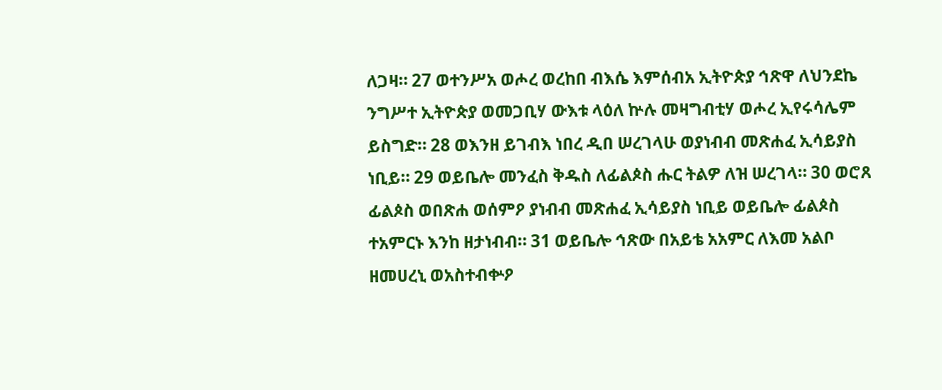ለጋዛ። 27 ወተንሥአ ወሖረ ወረከበ ብእሴ እምሰብአ ኢትዮጵያ ኅጽዋ ለህንደኬ ንግሥተ ኢትዮጵያ ወመጋቢሃ ውእቱ ላዕለ ኵሉ መዛግብቲሃ ወሖረ ኢየሩሳሌም ይስግድ። 28 ወእንዘ ይገብእ ነበረ ዲበ ሠረገላሁ ወያነብብ መጽሐፈ ኢሳይያስ ነቢይ። 29 ወይቤሎ መንፈስ ቅዱስ ለፊልጶስ ሑር ትልዎ ለዝ ሠረገላ። 30 ወሮጸ ፊልጶስ ወበጽሐ ወሰምዖ ያነብብ መጽሐፈ ኢሳይያስ ነቢይ ወይቤሎ ፊልጶስ ተአምርኑ እንከ ዘታነብብ። 31 ወይቤሎ ኅጽው በአይቴ አአምር ለእመ አልቦ ዘመሀረኒ ወአስተብቍዖ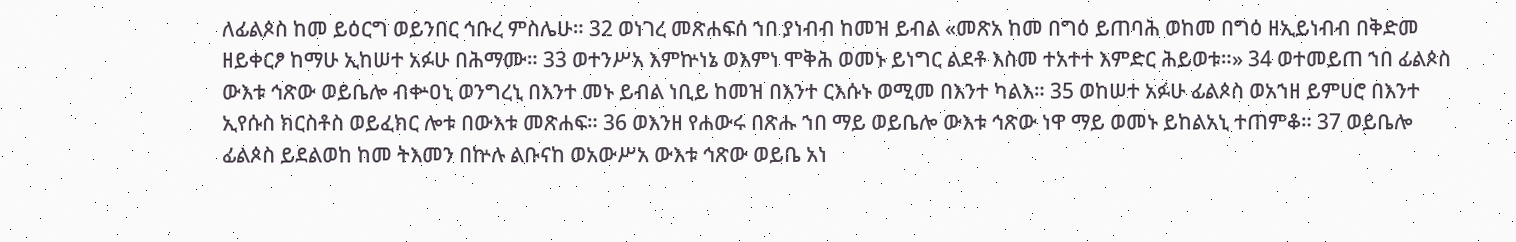ለፊልጶስ ከመ ይዕርግ ወይንበር ኅቡረ ምስሌሁ። 32 ወነገረ መጽሐፍሰ ኀበ ያነብብ ከመዝ ይብል «መጽአ ከመ በግዕ ይጠባሕ ወከመ በግዕ ዘኢይነብብ በቅድመ ዘይቀርፆ ከማሁ ኢከሠተ አፉሁ በሕማሙ። 33 ወተንሥአ እምኵነኔ ወእምነ ሞቅሕ ወመኑ ይነግር ልደቶ እስመ ተአተተ እምድር ሕይወቱ።» 34 ወተመይጠ ኀበ ፊልጶስ ውእቱ ኅጽው ወይቤሎ ብቍዐኒ ወንግረኒ በእንተ መኑ ይብል ነቢይ ከመዝ በእንተ ርእሱኑ ወሚመ በእንተ ካልእ። 35 ወከሠተ አፉሁ ፊልጶስ ወአኀዘ ይምሀሮ በእንተ ኢየሱስ ክርስቶስ ወይፈክር ሎቱ በውእቱ መጽሐፍ። 36 ወእንዘ የሐውሩ በጽሑ ኀበ ማይ ወይቤሎ ውእቱ ኅጽው ነዋ ማይ ወመኑ ይከልአኒ ተጠምቆ። 37 ወይቤሎ ፊልጶስ ይደልወከ ከመ ትእመን በኵሉ ልቡናከ ወአውሥአ ውእቱ ኅጽው ወይቤ አነ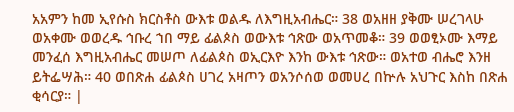አአምን ከመ ኢየሱስ ክርስቶስ ውእቱ ወልዱ ለእግዚአብሔር። 38 ወአዘዘ ያቅሙ ሠረገላሁ ወአቀሙ ወወረዱ ኅቡረ ኀበ ማይ ፊልጶስ ወውእቱ ኅጽው ወአጥመቆ። 39 ወወፂኦሙ እማይ መንፈሰ እግዚአብሔር መሠጦ ለፊልጶስ ወኢርእዮ እንከ ውእቱ ኅጽው። ወአተወ ብሔሮ እንዘ ይትፌሣሕ። 40 ወበጽሐ ፊልጶስ ሀገረ አዛጦን ወአንሶሰወ ወመሀረ በኵሉ አህጉር እስከ በጽሐ ቂሳርያ። |